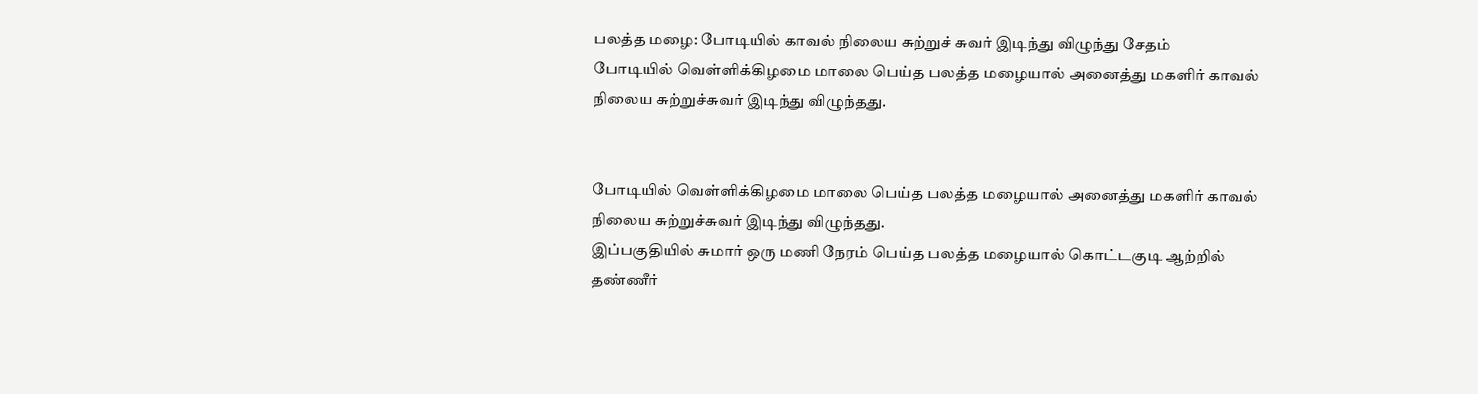பலத்த மழை: போடியில் காவல் நிலைய சுற்றுச் சுவர் இடிந்து விழுந்து சேதம்
போடியில் வெள்ளிக்கிழமை மாலை பெய்த பலத்த மழையால் அனைத்து மகளிர் காவல் நிலைய சுற்றுச்சுவர் இடிந்து விழுந்தது.


போடியில் வெள்ளிக்கிழமை மாலை பெய்த பலத்த மழையால் அனைத்து மகளிர் காவல் நிலைய சுற்றுச்சுவர் இடிந்து விழுந்தது.
இப்பகுதியில் சுமார் ஒரு மணி நேரம் பெய்த பலத்த மழையால் கொட்டகுடி ஆற்றில் தண்ணீர்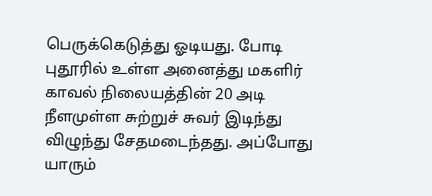பெருக்கெடுத்து ஓடியது. போடி புதூரில் உள்ள அனைத்து மகளிர் காவல் நிலையத்தின் 20 அடி நீளமுள்ள சுற்றுச் சுவர் இடிந்து விழுந்து சேதமடைந்தது. அப்போது யாரும்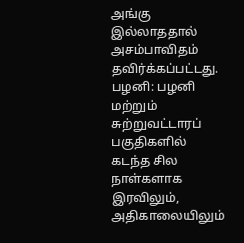அங்கு இல்லாததால் அசம்பாவிதம் தவிர்க்கப்பட்டது.
பழனி: பழனி மற்றும் சுற்றுவட்டாரப் பகுதிகளில் கடந்த சில நாள்களாக இரவிலும், அதிகாலையிலும்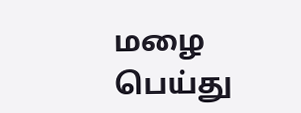மழை பெய்து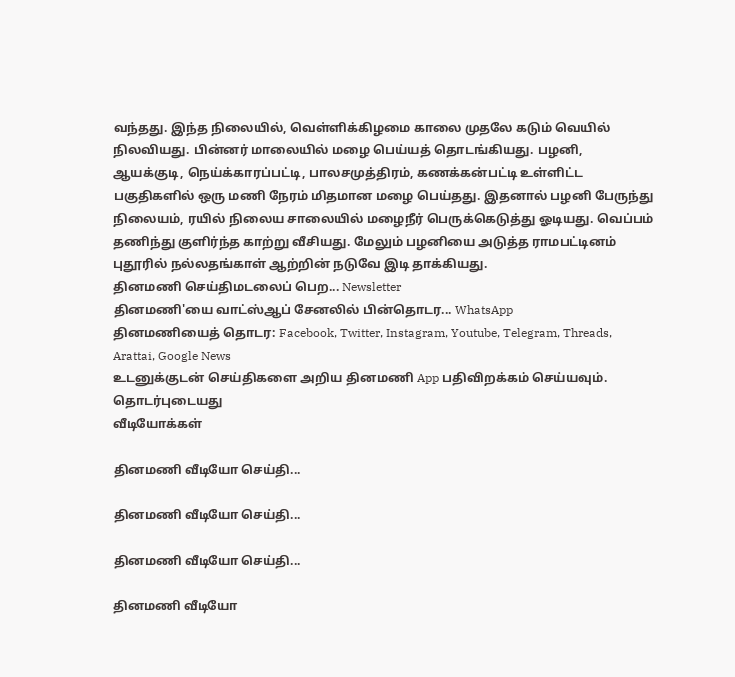வந்தது. இந்த நிலையில், வெள்ளிக்கிழமை காலை முதலே கடும் வெயில் நிலவியது. பின்னர் மாலையில் மழை பெய்யத் தொடங்கியது. பழனி, ஆயக்குடி, நெய்க்காரப்பட்டி, பாலசமுத்திரம், கணக்கன்பட்டி உள்ளிட்ட பகுதிகளில் ஒரு மணி நேரம் மிதமான மழை பெய்தது. இதனால் பழனி பேருந்து நிலையம், ரயில் நிலைய சாலையில் மழைநீர் பெருக்கெடுத்து ஓடியது. வெப்பம் தணிந்து குளிர்ந்த காற்று வீசியது. மேலும் பழனியை அடுத்த ராமபட்டினம் புதூரில் நல்லதங்காள் ஆற்றின் நடுவே இடி தாக்கியது.
தினமணி செய்திமடலைப் பெற... Newsletter
தினமணி'யை வாட்ஸ்ஆப் சேனலில் பின்தொடர... WhatsApp
தினமணியைத் தொடர: Facebook, Twitter, Instagram, Youtube, Telegram, Threads, Arattai, Google News
உடனுக்குடன் செய்திகளை அறிய தினமணி App பதிவிறக்கம் செய்யவும்.
தொடர்புடையது
வீடியோக்கள்

தினமணி வீடியோ செய்தி...

தினமணி வீடியோ செய்தி...

தினமணி வீடியோ செய்தி...

தினமணி வீடியோ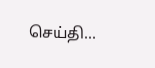செய்தி...